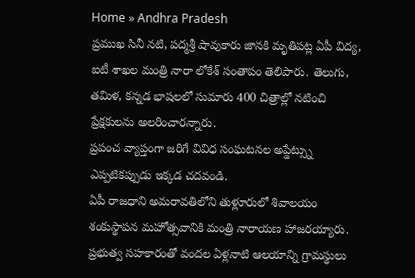Home » Andhra Pradesh
ప్రముఖ సినీ నటి, పద్మశ్రీ షావుకారు జానకి మృతిపట్ల ఏపీ విద్య, ఐటీ శాఖల మంత్రి నారా లోకేశ్ సంతాపం తెలిపారు. తెలుగు, తమిళ, కన్నడ భాషలలో సుమారు 400 చిత్రాల్లో నటించి ప్రేక్షకులను అలరించారన్నారు.
ప్రపంచ వ్యాప్తంగా జరిగే వివిధ సంఘటనల అప్డేట్స్ను ఎప్పటికప్పుడు ఇక్కడ చదవండి.
ఏపీ రాజధాని అమరావతిలోని తుళ్లూరులో శివాలయం శంకుస్థాపన మహోత్సవానికి మంత్రి నారాయణ హాజరయ్యారు. ప్రభుత్వ సహకారంతో వందల ఏళ్లనాటి ఆలయాన్ని గ్రామస్థులు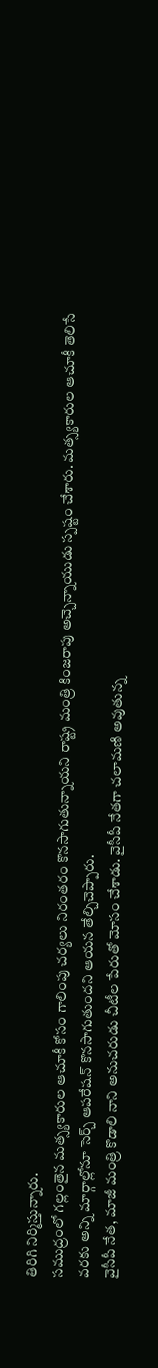తిరిగి నిర్మిస్తున్నారు.
సముద్రంలో గల్లంతైన మత్స్యకారుల ఆచూకీ కోసం గాలింపు చర్యలు నిరంతరం కొనసాగుతున్నాయని రాష్ట్ర మంత్రి కింజరాపు అచ్చెన్నాయుడు స్పష్టం చేశారు. మత్స్యకారుల ఆచూకీ తెలిసే వరకు అన్ని మార్గాల్లోనూ సెర్చ్ ఆపరేషన్ కొనసాగుతుందని ఆయన తేల్చిచెప్పారు.
వైసీపీ నేత, మాజీ మంత్రి కొడాలి నాని అనుచరుడు చీటీల పేరుతో మోసం చేశాడు. వైసీపీ నేతగా చలామణి అవుతున్న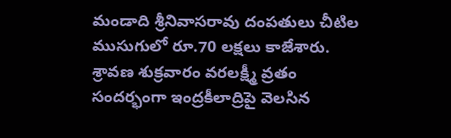మండాది శ్రీనివాసరావు దంపతులు చీటిల ముసుగులో రూ.70 లక్షలు కాజేశారు.
శ్రావణ శుక్రవారం వరలక్ష్మీ వ్రతం సందర్భంగా ఇంద్రకీలాద్రిపై వెలసిన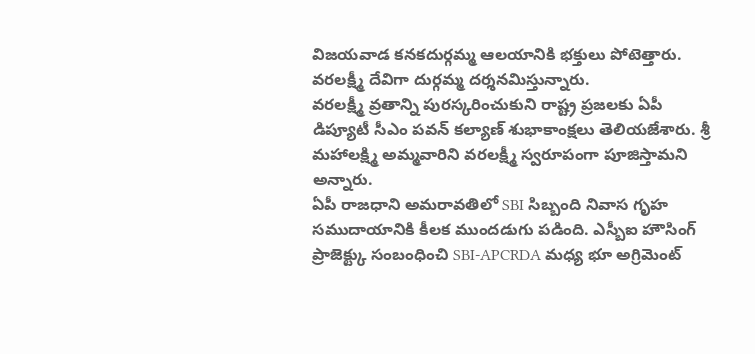విజయవాడ కనకదుర్గమ్మ ఆలయానికి భక్తులు పోటెత్తారు. వరలక్ష్మీ దేవిగా దుర్గమ్మ దర్శనమిస్తున్నారు.
వరలక్ష్మీ వ్రతాన్ని పురస్కరించుకుని రాష్ట్ర ప్రజలకు ఏపీ డిప్యూటీ సీఎం పవన్ కల్యాణ్ శుభాకాంక్షలు తెలియజేశారు. శ్రీ మహాలక్ష్మి అమ్మవారిని వరలక్ష్మీ స్వరూపంగా పూజిస్తామని అన్నారు.
ఏపీ రాజధాని అమరావతిలో SBI సిబ్బంది నివాస గృహ సముదాయానికి కీలక ముందడుగు పడింది. ఎస్బీఐ హౌసింగ్ ప్రాజెక్ట్కు సంబంధించి SBI-APCRDA మధ్య భూ అగ్రిమెంట్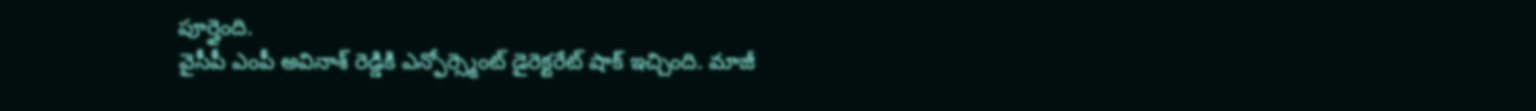పూర్తైంది.
వైసీపీ ఎంపీ అవినాశ్ రెడ్డికి ఎన్ఫోర్స్మెంట్ డైరెక్టరేట్ షాక్ ఇచ్చింది. మాజీ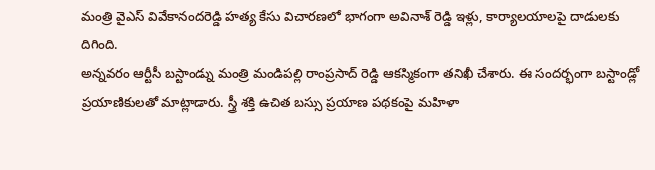మంత్రి వైఎస్ వివేకానందరెడ్డి హత్య కేసు విచారణలో భాగంగా అవినాశ్ రెడ్డి ఇళ్లు, కార్యాలయాలపై దాడులకు దిగింది.
అన్నవరం ఆర్టీసీ బస్టాండ్ను మంత్రి మండిపల్లి రాంప్రసాద్ రెడ్డి ఆకస్మికంగా తనిఖీ చేశారు. ఈ సందర్భంగా బస్టాండ్లో ప్రయాణికులతో మాట్లాడారు. స్త్రీ శక్తి ఉచిత బస్సు ప్రయాణ పథకంపై మహిళా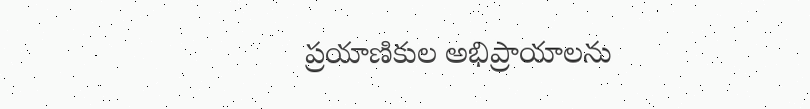ప్రయాణికుల అభిప్రాయాలను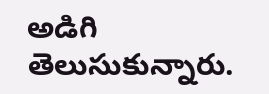అడిగి తెలుసుకున్నారు.